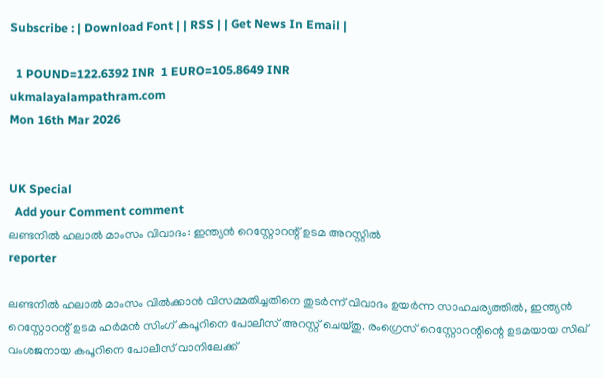Subscribe : | Download Font | | RSS | | Get News In Email |

  1 POUND=122.6392 INR  1 EURO=105.8649 INR
ukmalayalampathram.com
Mon 16th Mar 2026


UK Special
  Add your Comment comment
ലണ്ടനില്‍ ഹലാല്‍ മാംസം വിവാദം: ഇന്ത്യന്‍ റെസ്റ്റോറന്റ് ഉടമ അറസ്റ്റില്‍
reporter

ലണ്ടനില്‍ ഹലാല്‍ മാംസം വില്‍ക്കാന്‍ വിസമ്മതിച്ചതിനെ തുടര്‍ന്ന് വിവാദം ഉയര്‍ന്ന സാഹചര്യത്തില്‍, ഇന്ത്യന്‍ റെസ്റ്റോറന്റ് ഉടമ ഹര്‍മന്‍ സിംഗ് കപൂറിനെ പോലീസ് അറസ്റ്റ് ചെയ്തു. രംഗ്രെസ് റെസ്റ്റോറന്റിന്റെ ഉടമയായ സിഖ് വംശജനായ കപൂറിനെ പോലീസ് വാനിലേക്ക്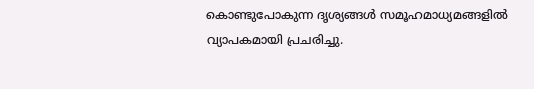കൊണ്ടുപോകുന്ന ദൃശ്യങ്ങള്‍ സമൂഹമാധ്യമങ്ങളില്‍ വ്യാപകമായി പ്രചരിച്ചു.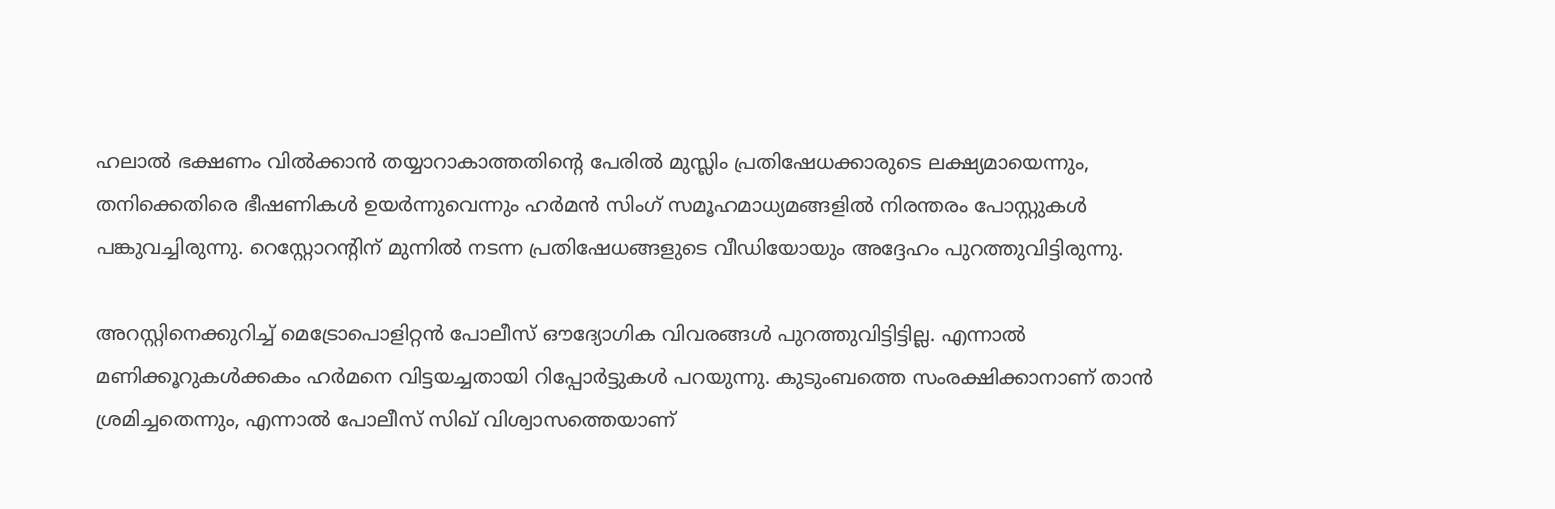ഹലാല്‍ ഭക്ഷണം വില്‍ക്കാന്‍ തയ്യാറാകാത്തതിന്റെ പേരില്‍ മുസ്ലിം പ്രതിഷേധക്കാരുടെ ലക്ഷ്യമായെന്നും, തനിക്കെതിരെ ഭീഷണികള്‍ ഉയര്‍ന്നുവെന്നും ഹര്‍മന്‍ സിംഗ് സമൂഹമാധ്യമങ്ങളില്‍ നിരന്തരം പോസ്റ്റുകള്‍ പങ്കുവച്ചിരുന്നു. റെസ്റ്റോറന്റിന് മുന്നില്‍ നടന്ന പ്രതിഷേധങ്ങളുടെ വീഡിയോയും അദ്ദേഹം പുറത്തുവിട്ടിരുന്നു.

അറസ്റ്റിനെക്കുറിച്ച് മെട്രോപൊളിറ്റന്‍ പോലീസ് ഔദ്യോഗിക വിവരങ്ങള്‍ പുറത്തുവിട്ടിട്ടില്ല. എന്നാല്‍ മണിക്കൂറുകള്‍ക്കകം ഹര്‍മനെ വിട്ടയച്ചതായി റിപ്പോര്‍ട്ടുകള്‍ പറയുന്നു. കുടുംബത്തെ സംരക്ഷിക്കാനാണ് താന്‍ ശ്രമിച്ചതെന്നും, എന്നാല്‍ പോലീസ് സിഖ് വിശ്വാസത്തെയാണ്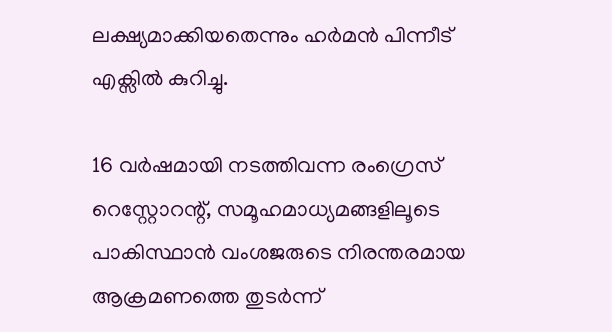ലക്ഷ്യമാക്കിയതെന്നും ഹര്‍മന്‍ പിന്നീട് എക്സില്‍ കുറിച്ചു.

16 വര്‍ഷമായി നടത്തിവന്ന രംഗ്രെസ് റെസ്റ്റോറന്റ്, സമൂഹമാധ്യമങ്ങളിലൂടെ പാകിസ്ഥാന്‍ വംശജരുടെ നിരന്തരമായ ആക്രമണത്തെ തുടര്‍ന്ന്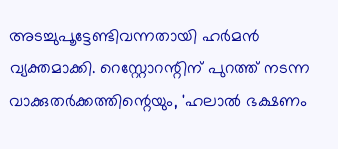അടച്ചുപൂട്ടേണ്ടിവന്നതായി ഹര്‍മന്‍ വ്യക്തമാക്കി. റെസ്റ്റോറന്റിന് പുറത്ത് നടന്ന വാക്കുതര്‍ക്കത്തിന്റെയും, 'ഹലാല്‍ ഭക്ഷണം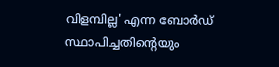വിളമ്പില്ല' എന്ന ബോര്‍ഡ് സ്ഥാപിച്ചതിന്റെയും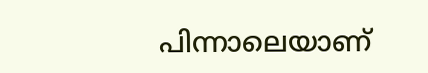പിന്നാലെയാണ്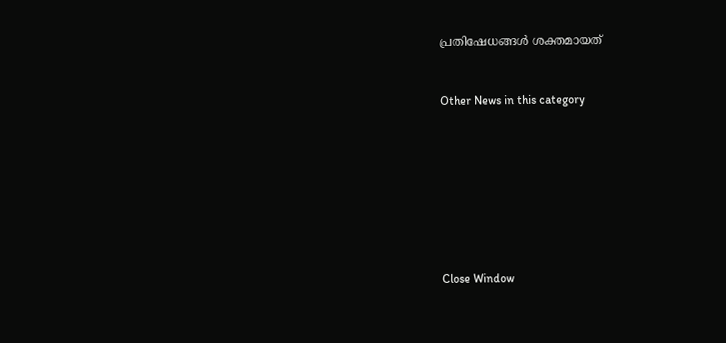പ്രതിഷേധങ്ങള്‍ ശക്തമായത്


Other News in this category








Close Window